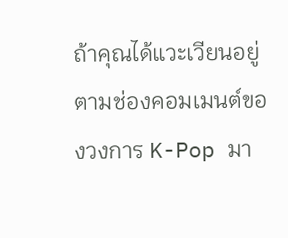ถ้าคุณได้แวะเวียนอยู่ตามช่องคอมเมนต์ของวงการ K-Pop มา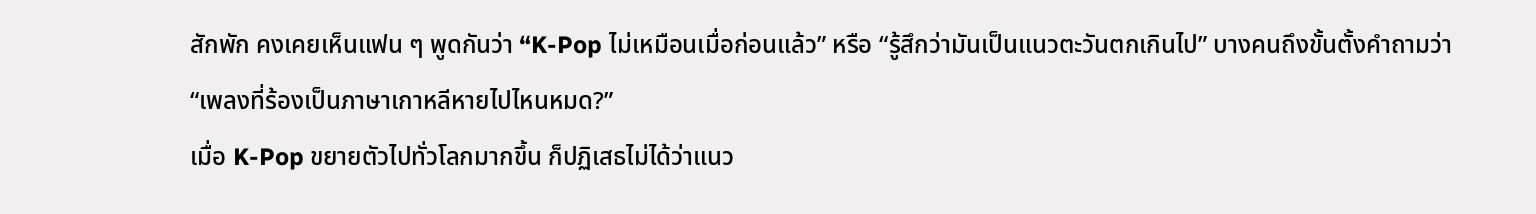สักพัก คงเคยเห็นแฟน ๆ พูดกันว่า “K-Pop ไม่เหมือนเมื่อก่อนแล้ว” หรือ “รู้สึกว่ามันเป็นแนวตะวันตกเกินไป” บางคนถึงขั้นตั้งคำถามว่า “เพลงที่ร้องเป็นภาษาเกาหลีหายไปไหนหมด?”
เมื่อ K-Pop ขยายตัวไปทั่วโลกมากขึ้น ก็ปฏิเสธไม่ได้ว่าแนว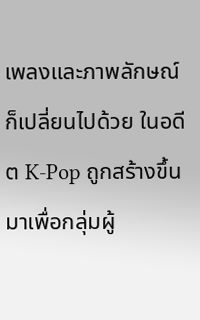เพลงและภาพลักษณ์ก็เปลี่ยนไปด้วย ในอดีต K-Pop ถูกสร้างขึ้นมาเพื่อกลุ่มผู้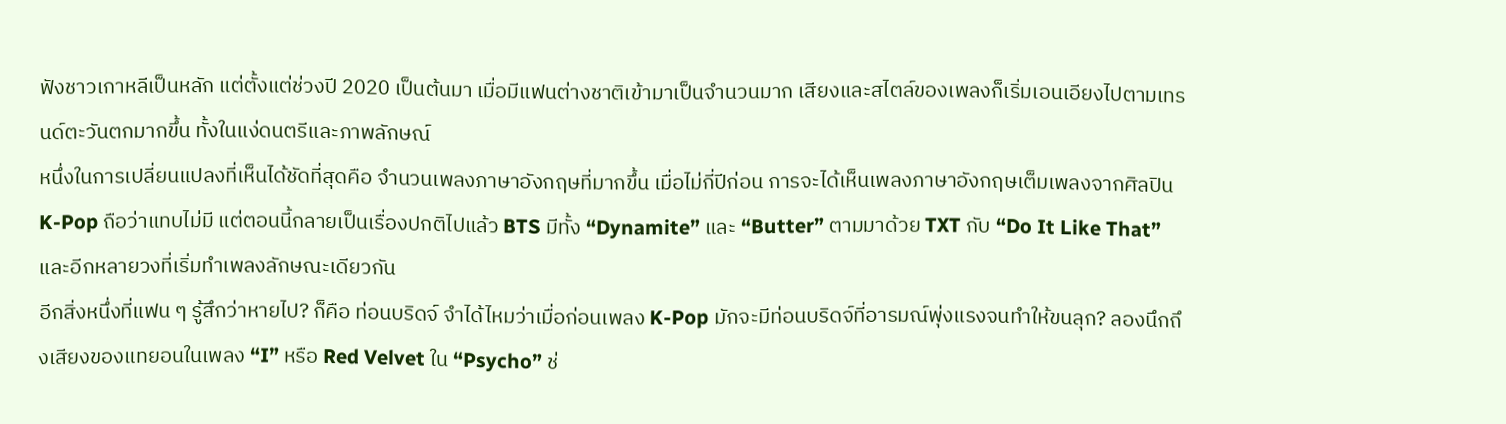ฟังชาวเกาหลีเป็นหลัก แต่ตั้งแต่ช่วงปี 2020 เป็นต้นมา เมื่อมีแฟนต่างชาติเข้ามาเป็นจำนวนมาก เสียงและสไตล์ของเพลงก็เริ่มเอนเอียงไปตามเทรนด์ตะวันตกมากขึ้น ทั้งในแง่ดนตรีและภาพลักษณ์
หนึ่งในการเปลี่ยนแปลงที่เห็นได้ชัดที่สุดคือ จำนวนเพลงภาษาอังกฤษที่มากขึ้น เมื่อไม่กี่ปีก่อน การจะได้เห็นเพลงภาษาอังกฤษเต็มเพลงจากศิลปิน K-Pop ถือว่าแทบไม่มี แต่ตอนนี้กลายเป็นเรื่องปกติไปแล้ว BTS มีทั้ง “Dynamite” และ “Butter” ตามมาด้วย TXT กับ “Do It Like That” และอีกหลายวงที่เริ่มทำเพลงลักษณะเดียวกัน
อีกสิ่งหนึ่งที่แฟน ๆ รู้สึกว่าหายไป? ก็คือ ท่อนบริดจ์ จำได้ไหมว่าเมื่อก่อนเพลง K-Pop มักจะมีท่อนบริดจ์ที่อารมณ์พุ่งแรงจนทำให้ขนลุก? ลองนึกถึงเสียงของแทยอนในเพลง “I” หรือ Red Velvet ใน “Psycho” ช่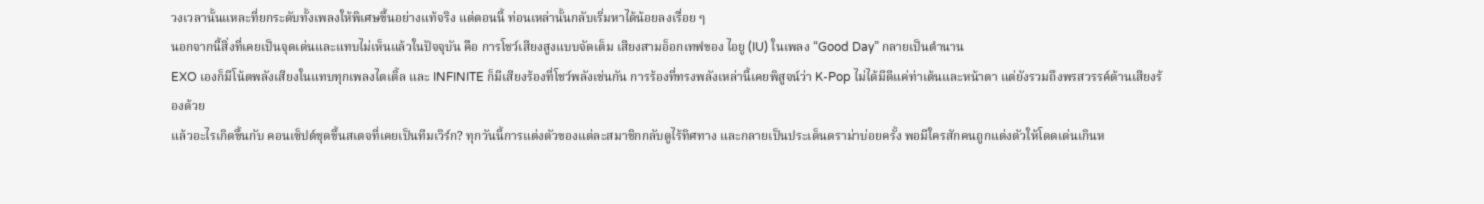วงเวลานั้นแหละที่ยกระดับทั้งเพลงให้พิเศษขึ้นอย่างแท้จริง แต่ตอนนี้ ท่อนเหล่านั้นกลับเริ่มหาได้น้อยลงเรื่อย ๆ
นอกจากนี้สิ่งที่เคยเป็นจุดเด่นและแทบไม่เห็นแล้วในปัจจุบัน คือ การโชว์เสียงสูงแบบจัดเต็ม เสียงสามอ็อกเทฟของ ไอยู (IU) ในเพลง “Good Day” กลายเป็นตำนาน
EXO เองก็มีโน้ตพลังเสียงในแทบทุกเพลงไตเติ้ล และ INFINITE ก็มีเสียงร้องที่โชว์พลังเช่นกัน การร้องที่ทรงพลังเหล่านี้เคยพิสูจน์ว่า K-Pop ไม่ได้มีดีแค่ท่าเต้นและหน้าตา แต่ยังรวมถึงพรสวรรค์ด้านเสียงร้องด้วย
แล้วอะไรเกิดขึ้นกับ คอนเซ็ปต์ชุดขึ้นสเตจที่เคยเป็นทีมเวิร์ก? ทุกวันนี้การแต่งตัวของแต่ละสมาชิกกลับดูไร้ทิศทาง และกลายเป็นประเด็นดราม่าบ่อยครั้ง พอมีใครสักคนถูกแต่งตัวให้โดดเด่นเกินห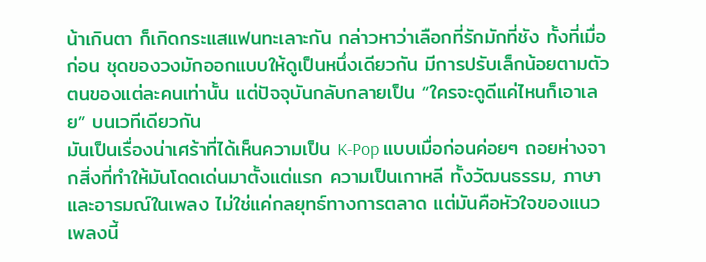น้าเกินตา ก็เกิดกระแสแฟนทะเลาะกัน กล่าวหาว่าเลือกที่รักมักที่ชัง ทั้งที่เมื่อก่อน ชุดของวงมักออกแบบให้ดูเป็นหนึ่งเดียวกัน มีการปรับเล็กน้อยตามตัวตนของแต่ละคนเท่านั้น แต่ปัจจุบันกลับกลายเป็น “ใครจะดูดีแค่ไหนก็เอาเลย” บนเวทีเดียวกัน
มันเป็นเรื่องน่าเศร้าที่ได้เห็นความเป็น K-Pop แบบเมื่อก่อนค่อยๆ ถอยห่างจากสิ่งที่ทำให้มันโดดเด่นมาตั้งแต่แรก ความเป็นเกาหลี ทั้งวัฒนธรรม, ภาษา และอารมณ์ในเพลง ไม่ใช่แค่กลยุทธ์ทางการตลาด แต่มันคือหัวใจของแนวเพลงนี้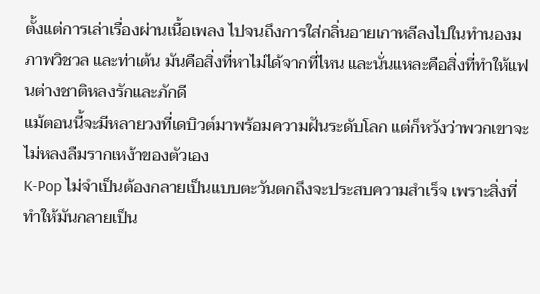ตั้งแต่การเล่าเรื่องผ่านเนื้อเพลง ไปจนถึงการใส่กลิ่นอายเกาหลีลงไปในทำนองม ภาพวิชวล และท่าเต้น มันคือสิ่งที่หาไม่ได้จากที่ไหน และนั่นแหละคือสิ่งที่ทำให้แฟนต่างชาติหลงรักและภักดี
แม้ตอนนี้จะมีหลายวงที่เดบิวต์มาพร้อมความฝันระดับโลก แต่ก็หวังว่าพวกเขาจะไม่หลงลืมรากเหง้าของตัวเอง
K-Pop ไม่จำเป็นต้องกลายเป็นแบบตะวันตกถึงจะประสบความสำเร็จ เพราะสิ่งที่ทำให้มันกลายเป็น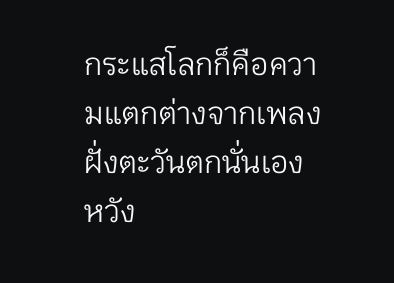กระแสโลกก็คือความแตกต่างจากเพลงฝั่งตะวันตกนั่นเอง หวัง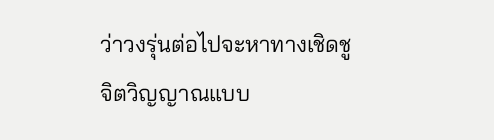ว่าวงรุ่นต่อไปจะหาทางเชิดชูจิตวิญญาณแบบ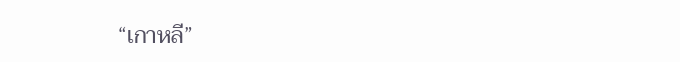“เกาหลี”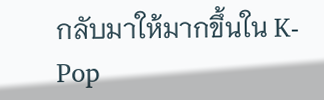กลับมาให้มากขึ้นใน K-Pop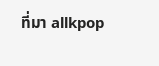ที่มา allkpop